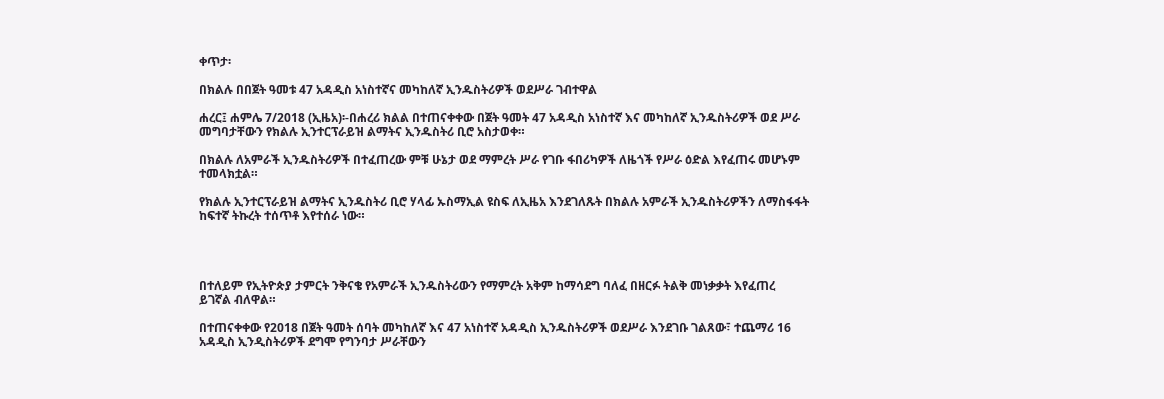ቀጥታ፡

በክልሉ በበጀት ዓመቱ 47 አዳዲስ አነስተኛና መካከለኛ ኢንዱስትሪዎች ወደሥራ ገብተዋል

ሐረር፤ ሐምሌ 7/2018 (ኢዜአ)፡-በሐረሪ ክልል በተጠናቀቀው በጀት ዓመት 47 አዳዲስ አነስተኛ እና መካከለኛ ኢንዱስትሪዎች ወደ ሥራ መግባታቸውን የክልሉ ኢንተርፕራይዝ ልማትና ኢንዱስትሪ ቢሮ አስታወቀ።

በክልሉ ለአምራች ኢንዱስትሪዎች በተፈጠረው ምቹ ሁኔታ ወደ ማምረት ሥራ የገቡ ፋበሪካዎች ለዜጎች የሥራ ዕድል እየፈጠሩ መሆኑም ተመላክቷል።

የክልሉ ኢንተርፕራይዝ ልማትና ኢንዱስትሪ ቢሮ ሃላፊ ኡስማኢል ዩስፍ ለኢዜአ እንደገለጹት በክልሉ አምራች ኢንዱስትሪዎችን ለማስፋፋት ከፍተኛ ትኩረት ተሰጥቶ እየተሰራ ነው።




በተለይም የኢትዮጵያ ታምርት ንቅናቄ የአምራች ኢንዱስትሪውን የማምረት አቅም ከማሳደግ ባለፈ በዘርፉ ትልቅ መነቃቃት እየፈጠረ ይገኛል ብለዋል።

በተጠናቀቀው የ2018 በጀት ዓመት ሰባት መካከለኛ እና 47 አነስተኛ አዳዲስ ኢንዱስትሪዎች ወደሥራ እንደገቡ ገልጸው፣ ተጨማሪ 16 አዳዲስ ኢንዲስትሪዎች ደግሞ የግንባታ ሥራቸውን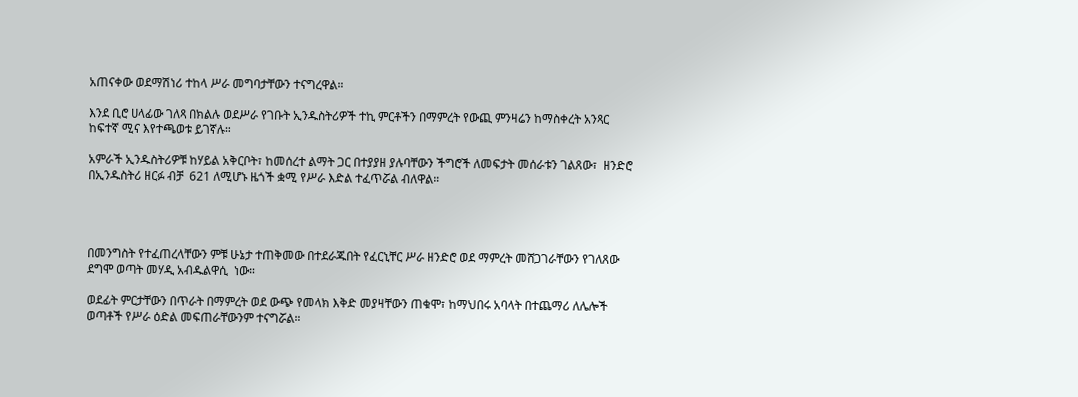አጠናቀው ወደማሽነሪ ተከላ ሥራ መግባታቸውን ተናግረዋል።

እንደ ቢሮ ሀላፊው ገለጻ በክልሉ ወደሥራ የገቡት ኢንዱስትሪዎች ተኪ ምርቶችን በማምረት የውጪ ምንዛሬን ከማስቀረት አንጻር ከፍተኛ ሚና እየተጫወቱ ይገኛሉ።

አምራች ኢንዱስትሪዎቹ ከሃይል አቅርቦት፣ ከመሰረተ ልማት ጋር በተያያዘ ያሉባቸውን ችግሮች ለመፍታት መሰራቱን ገልጸው፣  ዘንድሮ  በኢንዱስትሪ ዘርፉ ብቻ  621 ለሚሆኑ ዜጎች ቋሚ የሥራ እድል ተፈጥሯል ብለዋል።




በመንግስት የተፈጠረላቸውን ምቹ ሁኔታ ተጠቅመው በተደራጁበት የፈርኒቸር ሥራ ዘንድሮ ወደ ማምረት መሸጋገራቸውን የገለጸው ደግሞ ወጣት መሃዲ አብዱልዋሲ  ነው።

ወደፊት ምርታቸውን በጥራት በማምረት ወደ ውጭ የመላክ እቅድ መያዛቸውን ጠቁሞ፣ ከማህበሩ አባላት በተጨማሪ ለሌሎች ወጣቶች የሥራ ዕድል መፍጠራቸውንም ተናግሯል።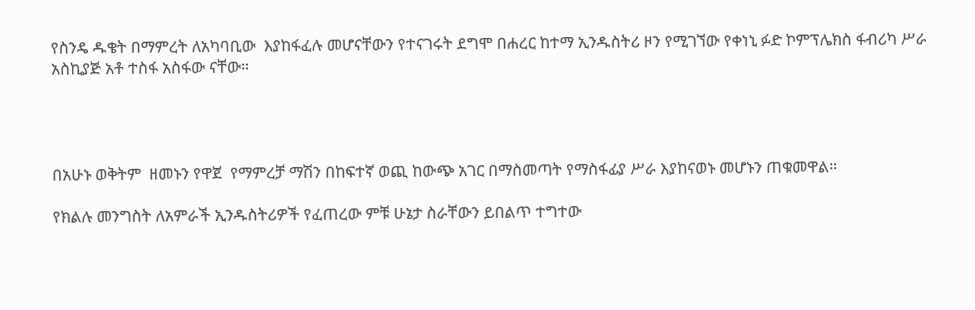የስንዴ ዱቄት በማምረት ለአካባቢው  እያከፋፈሉ መሆናቸውን የተናገሩት ደግሞ በሐረር ከተማ ኢንዱስትሪ ዞን የሚገኘው የቀነኒ ፉድ ኮምፕሌክስ ፋብሪካ ሥራ አስኪያጅ አቶ ተስፋ አስፋው ናቸው።




በአሁኑ ወቅትም  ዘመኑን የዋጀ  የማምረቻ ማሽን በከፍተኛ ወጪ ከውጭ አገር በማስመጣት የማስፋፊያ ሥራ እያከናወኑ መሆኑን ጠቁመዋል።

የክልሉ መንግስት ለአምራች ኢንዱስትሪዎች የፈጠረው ምቹ ሁኔታ ስራቸውን ይበልጥ ተግተው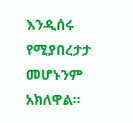እንዲሰሩ የሚያበረታታ መሆኑንም አክለዋል።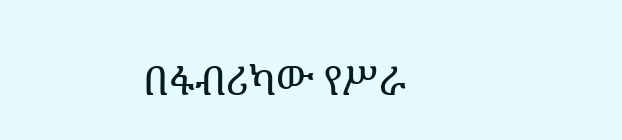በፋብሪካው የሥራ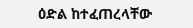ዕድል ከተፈጠረላቸው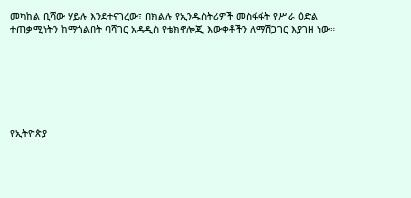መካከል ቢሻው ሃይሉ እንደተናገረው፣ በክልሉ የኢንዱስትሪዎች መስፋፋት የሥራ ዕድል ተጠቃሚነትን ከማጎልበት ባሻገር አዳዲስ የቴክኖሎጂ እውቀቶችን ለማሽጋገር እያገዘ ነው።







የኢትዮጵያ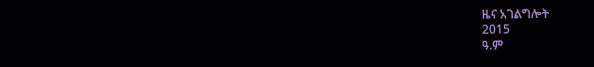ዜና አገልግሎት
2015
ዓ.ም